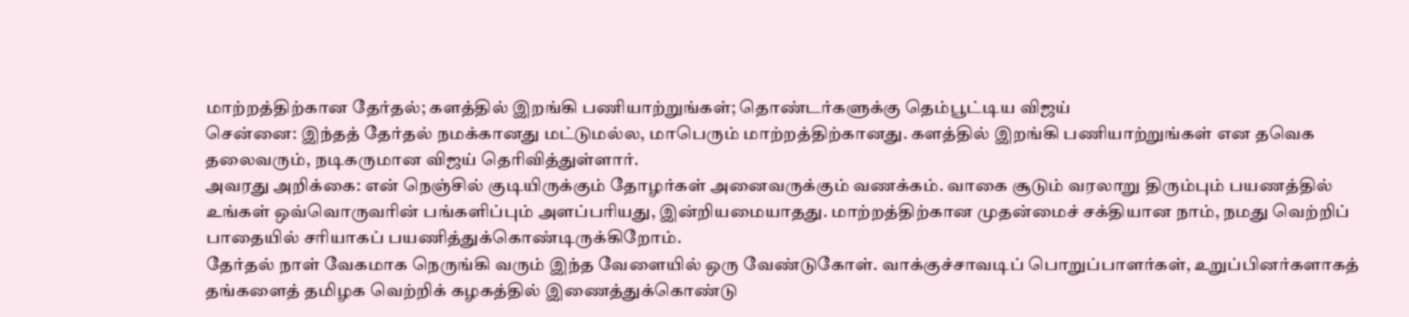மாற்றத்திற்கான தேர்தல்; களத்தில் இறங்கி பணியாற்றுங்கள்; தொண்டர்களுக்கு தெம்பூட்டிய விஜய்
சென்னை: இந்தத் தேர்தல் நமக்கானது மட்டுமல்ல, மாபெரும் மாற்றத்திற்கானது. களத்தில் இறங்கி பணியாற்றுங்கள் என தவெக தலைவரும், நடிகருமான விஜய் தெரிவித்துள்ளார்.
அவரது அறிக்கை: என் நெஞ்சில் குடியிருக்கும் தோழர்கள் அனைவருக்கும் வணக்கம். வாகை சூடும் வரலாறு திரும்பும் பயணத்தில் உங்கள் ஒவ்வொருவரின் பங்களிப்பும் அளப்பரியது, இன்றியமையாதது. மாற்றத்திற்கான முதன்மைச் சக்தியான நாம், நமது வெற்றிப் பாதையில் சரியாகப் பயணித்துக்கொண்டிருக்கிறோம்.
தேர்தல் நாள் வேகமாக நெருங்கி வரும் இந்த வேளையில் ஒரு வேண்டுகோள். வாக்குச்சாவடிப் பொறுப்பாளர்கள், உறுப்பினர்களாகத் தங்களைத் தமிழக வெற்றிக் கழகத்தில் இணைத்துக்கொண்டு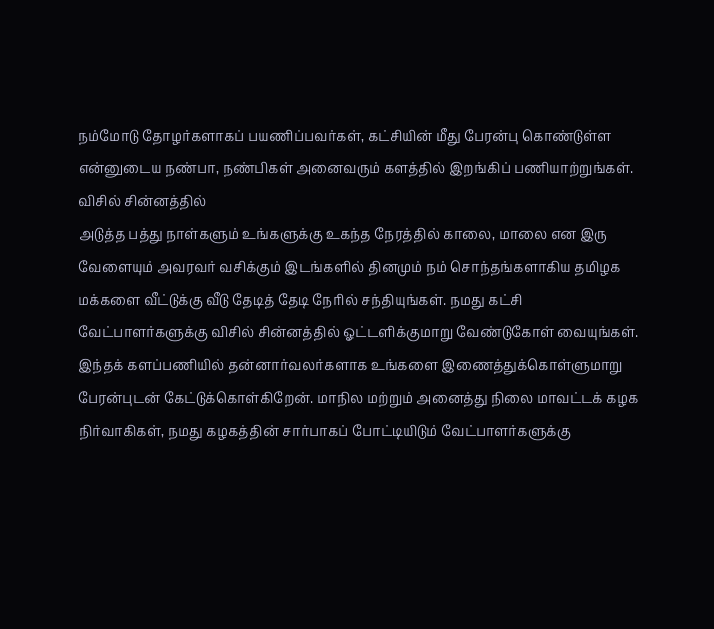நம்மோடு தோழர்களாகப் பயணிப்பவர்கள், கட்சியின் மீது பேரன்பு கொண்டுள்ள என்னுடைய நண்பா, நண்பிகள் அனைவரும் களத்தில் இறங்கிப் பணியாற்றுங்கள்.
விசில் சின்னத்தில்
அடுத்த பத்து நாள்களும் உங்களுக்கு உகந்த நேரத்தில் காலை, மாலை என இரு வேளையும் அவரவர் வசிக்கும் இடங்களில் தினமும் நம் சொந்தங்களாகிய தமிழக மக்களை வீட்டுக்கு வீடு தேடித் தேடி நேரில் சந்தியுங்கள். நமது கட்சி வேட்பாளர்களுக்கு விசில் சின்னத்தில் ஓட்டளிக்குமாறு வேண்டுகோள் வையுங்கள்.
இந்தக் களப்பணியில் தன்னார்வலர்களாக உங்களை இணைத்துக்கொள்ளுமாறு பேரன்புடன் கேட்டுக்கொள்கிறேன். மாநில மற்றும் அனைத்து நிலை மாவட்டக் கழக நிர்வாகிகள், நமது கழகத்தின் சார்பாகப் போட்டியிடும் வேட்பாளர்களுக்கு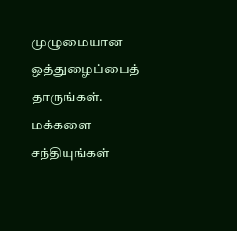முழுமையான ஒத்துழைப்பைத் தாருங்கள்.
மக்களை சந்தியுங்கள்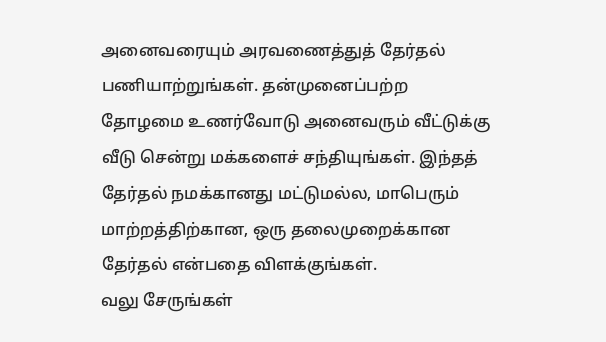அனைவரையும் அரவணைத்துத் தேர்தல் பணியாற்றுங்கள். தன்முனைப்பற்ற தோழமை உணர்வோடு அனைவரும் வீட்டுக்கு வீடு சென்று மக்களைச் சந்தியுங்கள். இந்தத் தேர்தல் நமக்கானது மட்டுமல்ல, மாபெரும் மாற்றத்திற்கான, ஒரு தலைமுறைக்கான தேர்தல் என்பதை விளக்குங்கள்.
வலு சேருங்கள்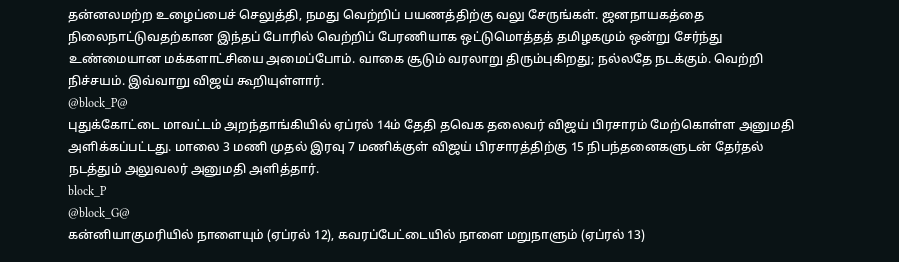தன்னலமற்ற உழைப்பைச் செலுத்தி, நமது வெற்றிப் பயணத்திற்கு வலு சேருங்கள். ஜனநாயகத்தை நிலைநாட்டுவதற்கான இந்தப் போரில் வெற்றிப் பேரணியாக ஒட்டுமொத்தத் தமிழகமும் ஒன்று சேர்ந்து உண்மையான மக்களாட்சியை அமைப்போம். வாகை சூடும் வரலாறு திரும்புகிறது; நல்லதே நடக்கும். வெற்றி நிச்சயம். இவ்வாறு விஜய் கூறியுள்ளார்.
@block_P@
புதுக்கோட்டை மாவட்டம் அறந்தாங்கியில் ஏப்ரல் 14ம் தேதி தவெக தலைவர் விஜய் பிரசாரம் மேற்கொள்ள அனுமதி அளிக்கப்பட்டது. மாலை 3 மணி முதல் இரவு 7 மணிக்குள் விஜய் பிரசாரத்திற்கு 15 நிபந்தனைகளுடன் தேர்தல் நடத்தும் அலுவலர் அனுமதி அளித்தார்.
block_P
@block_G@
கன்னியாகுமரியில் நாளையும் (ஏப்ரல் 12), கவரப்பேட்டையில் நாளை மறுநாளும் (ஏப்ரல் 13)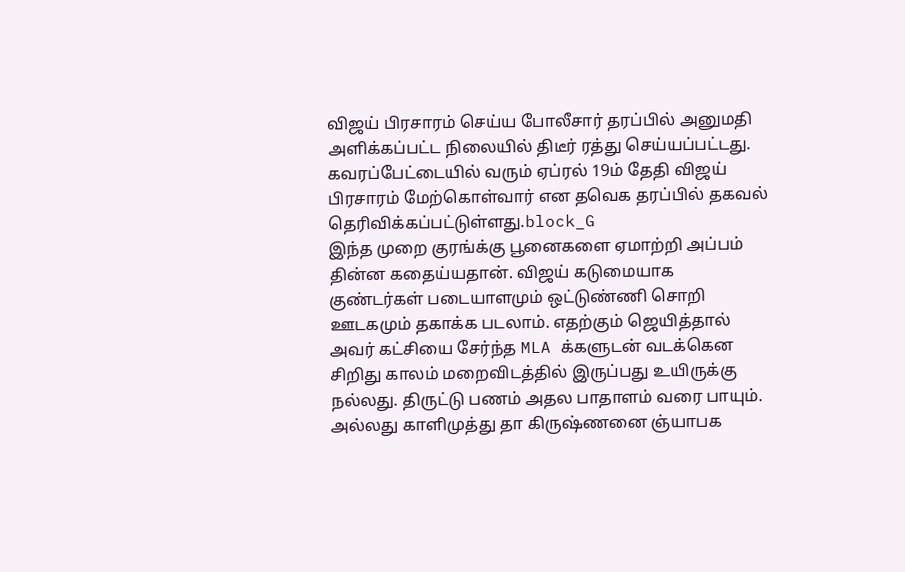விஜய் பிரசாரம் செய்ய போலீசார் தரப்பில் அனுமதி அளிக்கப்பட்ட நிலையில் திடீர் ரத்து செய்யப்பட்டது. கவரப்பேட்டையில் வரும் ஏப்ரல் 19ம் தேதி விஜய் பிரசாரம் மேற்கொள்வார் என தவெக தரப்பில் தகவல் தெரிவிக்கப்பட்டுள்ளது.block_G
இந்த முறை குரங்க்கு பூனைகளை ஏமாற்றி அப்பம் தின்ன கதைய்யதான். விஜய் கடுமையாக குண்டர்கள் படையாளமும் ஒட்டுண்ணி சொறி ஊடகமும் தகாக்க படலாம். எதற்கும் ஜெயித்தால் அவர் கட்சியை சேர்ந்த MLA க்களுடன் வடக்கென சிறிது காலம் மறைவிடத்தில் இருப்பது உயிருக்கு நல்லது. திருட்டு பணம் அதல பாதாளம் வரை பாயும். அல்லது காளிமுத்து தா கிருஷ்ணனை ஞ்யாபக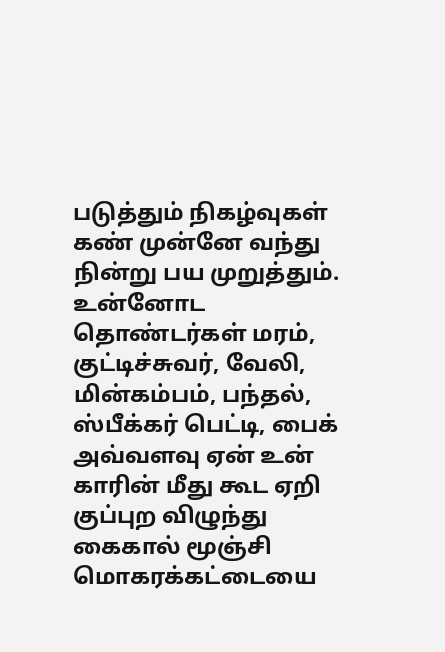படுத்தும் நிகழ்வுகள் கண் முன்னே வந்து நின்று பய முறுத்தும்.
உன்னோட தொண்டர்கள் மரம், குட்டிச்சுவர், வேலி, மின்கம்பம், பந்தல், ஸ்பீக்கர் பெட்டி, பைக் அவ்வளவு ஏன் உன் காரின் மீது கூட ஏறி குப்புற விழுந்து கைகால் மூஞ்சி மொகரக்கட்டையை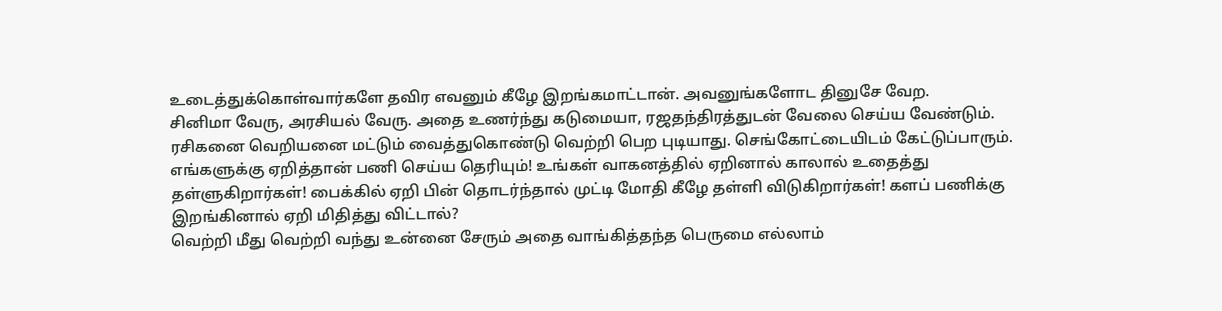உடைத்துக்கொள்வார்களே தவிர எவனும் கீழே இறங்கமாட்டான். அவனுங்களோட தினுசே வேற.
சினிமா வேரு, அரசியல் வேரு. அதை உணர்ந்து கடுமையா, ரஜதந்திரத்துடன் வேலை செய்ய வேண்டும். ரசிகனை வெறியனை மட்டும் வைத்துகொண்டு வெற்றி பெற புடியாது. செங்கோட்டையிடம் கேட்டுப்பாரும்.
எங்களுக்கு ஏறித்தான் பணி செய்ய தெரியும்! உங்கள் வாகனத்தில் ஏறினால் காலால் உதைத்து தள்ளுகிறார்கள்! பைக்கில் ஏறி பின் தொடர்ந்தால் முட்டி மோதி கீழே தள்ளி விடுகிறார்கள்! களப் பணிக்கு இறங்கினால் ஏறி மிதித்து விட்டால்?
வெற்றி மீது வெற்றி வந்து உன்னை சேரும் அதை வாங்கித்தந்த பெருமை எல்லாம்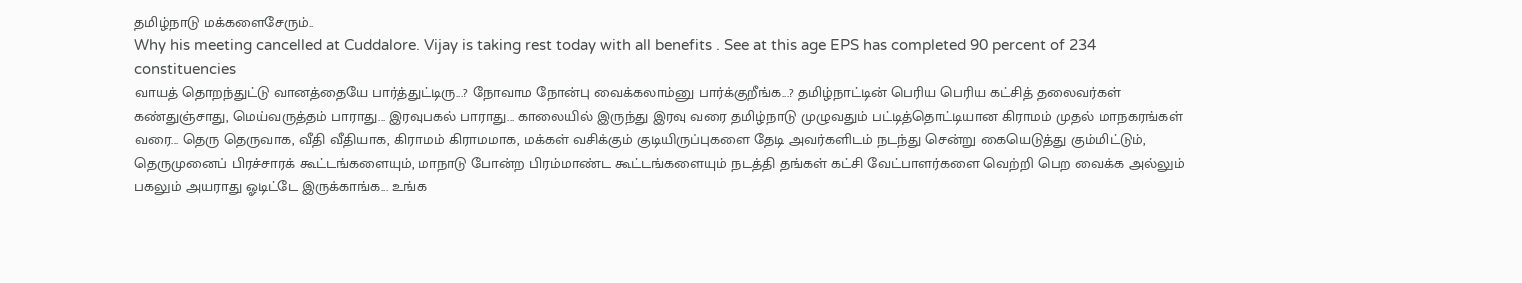தமிழ்நாடு மக்களைசேரும்..
Why his meeting cancelled at Cuddalore. Vijay is taking rest today with all benefits . See at this age EPS has completed 90 percent of 234 constituencies
வாயத் தொறந்துட்டு வானத்தையே பார்த்துட்டிரு...? நோவாம நோன்பு வைக்கலாம்னு பார்க்குறீங்க...? தமிழ்நாட்டின் பெரிய பெரிய கட்சித் தலைவர்கள் கண்துஞ்சாது, மெய்வருத்தம் பாராது... இரவுபகல் பாராது... காலையில் இருந்து இரவு வரை தமிழ்நாடு முழுவதும் பட்டித்தொட்டியான கிராமம் முதல் மாநகரங்கள் வரை... தெரு தெருவாக, வீதி வீதியாக, கிராமம் கிராமமாக, மக்கள் வசிக்கும் குடியிருப்புகளை தேடி அவர்களிடம் நடந்து சென்று கையெடுத்து கும்மிட்டும், தெருமுனைப் பிரச்சாரக் கூட்டங்களையும், மாநாடு போன்ற பிரம்மாண்ட கூட்டங்களையும் நடத்தி தங்கள் கட்சி வேட்பாளர்களை வெற்றி பெற வைக்க அல்லும் பகலும் அயராது ஓடிட்டே இருக்காங்க... உங்க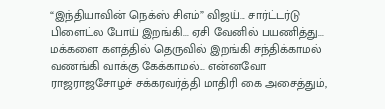“இந்தியாவின் நெக்ஸ் சிஎம்” விஜய்... சார்ட்டர்டு பிளைட்ல போய் இறங்கி... ஏசி வேனில் பயணித்து... மக்களை களத்தில் தெருவில் இறங்கி சந்திக்காமல் வணங்கி வாக்கு கேக்காமல்... என்னவோ ராஜராஜசோழச் சக்கரவர்த்தி மாதிரி கை அசைத்தும்,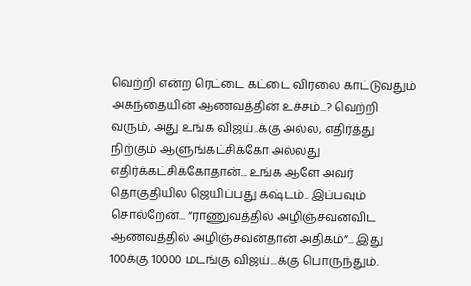வெற்றி என்ற ரெட்டை கட்டை விரலை காட்டுவதும் அகந்தையின் ஆணவத்தின் உச்சம்...? வெற்றி வரும், அது உங்க விஜய்..க்கு அல்ல, எதிர்த்து நிற்கும் ஆளுங்கட்சிக்கோ அல்லது எதிர்க்கட்சிக்கோதான்... உங்க ஆளே அவர் தொகுதியில ஜெயிப்பது கஷ்டம்.. இப்பவும் சொல்றேன்... “ராணுவத்தில் அழிஞ்சவனவிட ஆணவத்தில் அழிஞ்சவன்தான் அதிகம்”... இது 100க்கு 10000 மடங்கு விஜய்...க்கு பொருந்தும்.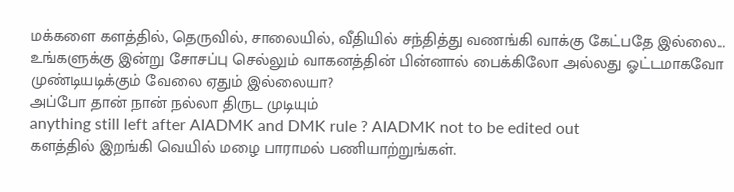மக்களை களத்தில், தெருவில், சாலையில், வீதியில் சந்தித்து வணங்கி வாக்கு கேட்பதே இல்லை...
உங்களுக்கு இன்று சோசப்பு செல்லும் வாகனத்தின் பின்னால் பைக்கிலோ அல்லது ஓட்டமாகவோ முண்டியடிக்கும் வேலை ஏதும் இல்லையா?
அப்போ தான் நான் நல்லா திருட முடியும்
anything still left after AIADMK and DMK rule ? AIADMK not to be edited out
களத்தில் இறங்கி வெயில் மழை பாராமல் பணியாற்றுங்கள்.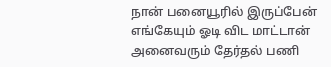நான் பனையூரில் இருப்பேன் எங்கேயும் ஓடி விட மாட்டான்
அனைவரும் தேர்தல் பணி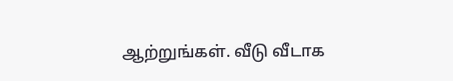ஆற்றுங்கள். வீடு வீடாக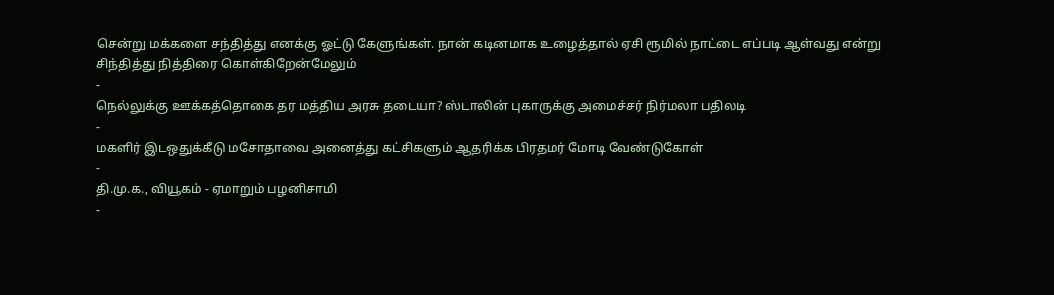சென்று மக்களை சந்தித்து எனக்கு ஓட்டு கேளுங்கள். நான் கடினமாக உழைத்தால் ஏசி ரூமில் நாட்டை எப்படி ஆள்வது என்று சிந்தித்து நித்திரை கொள்கிறேன்மேலும்
-
நெல்லுக்கு ஊக்கத்தொகை தர மத்திய அரசு தடையா? ஸ்டாலின் புகாருக்கு அமைச்சர் நிர்மலா பதிலடி
-
மகளிர் இடஒதுக்கீடு மசோதாவை அனைத்து கட்சிகளும் ஆதரிக்க பிரதமர் மோடி வேண்டுகோள்
-
தி.மு.க., வியூகம் - ஏமாறும் பழனிசாமி
-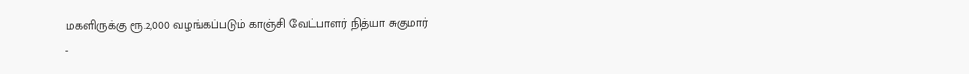மகளிருக்கு ரூ.2,000 வழங்கப்படும் காஞ்சி வேட்பாளர் நித்யா சுகுமார்
-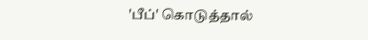'பீப்' கொடுத்தால்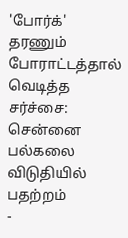'போர்க்' தரணும் போராட்டத்தால் வெடித்த சர்ச்சை: சென்னை பல்கலை விடுதியில் பதற்றம்
-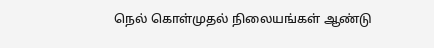நெல் கொள்முதல் நிலையங்கள் ஆண்டு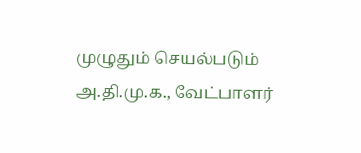முழுதும் செயல்படும் அ.தி.மு.க., வேட்பாளர்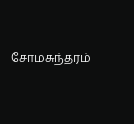சோமசுந்தரம்